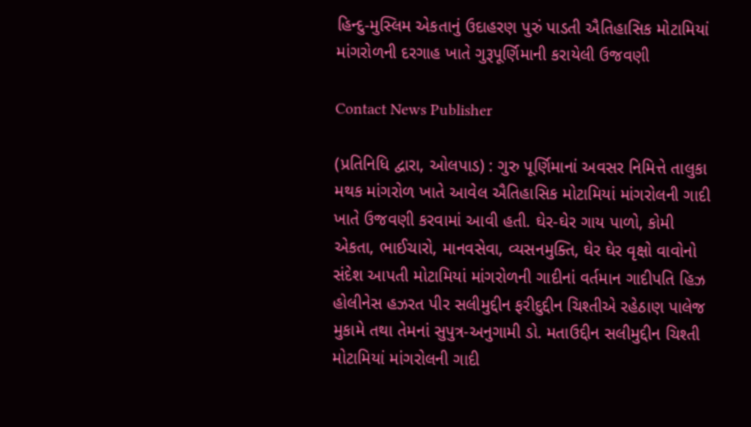હિન્દુ-મુસ્લિમ એકતાનું ઉદાહરણ પુરું પાડતી ઐતિહાસિક મોટામિયાં માંગરોળની દરગાહ ખાતે ગુરૂપૂર્ણિમાની કરાયેલી ઉજવણી

Contact News Publisher

(પ્રતિનિધિ દ્વારા, ઓલપાડ) : ગુરુ પૂર્ણિમાનાં અવસર નિમિત્તે તાલુકા મથક માંગરોળ ખાતે આવેલ ઐતિહાસિક મોટામિયાં માંગરોલની ગાદી ખાતે ઉજવણી કરવામાં આવી હતી. ઘેર-ઘેર ગાય પાળો, કોમી એકતા, ભાઈચારો, માનવસેવા, વ્યસનમુક્તિ, ઘેર ઘેર વૃક્ષો વાવોનો સંદેશ આપતી મોટામિયાં માંગરોળની ગાદીનાં વર્તમાન ગાદીપતિ હિઝ હોલીનેસ હઝરત પીર સલીમુદ્દીન ફરીદુદ્દીન ચિશ્તીએ રહેઠાણ પાલેજ મુકામે તથા તેમનાં સુપુત્ર-અનુગામી ડો. મતાઉદ્દીન સલીમુદ્દીન ચિશ્તી મોટામિયાં માંગરોલની ગાદી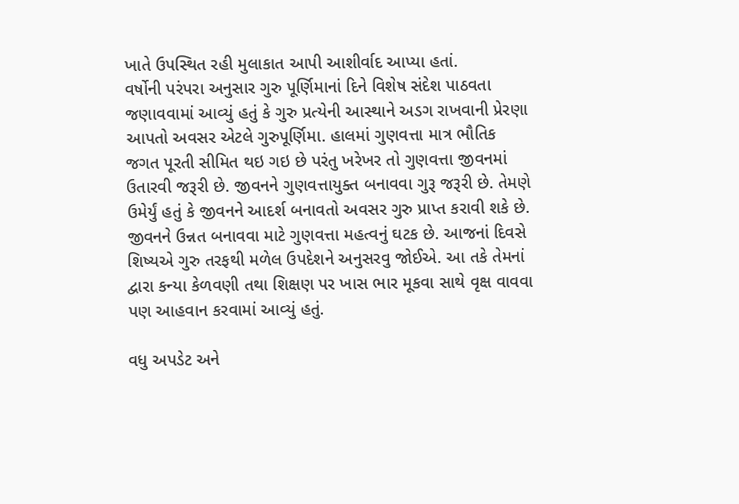ખાતે ઉપસ્થિત રહી મુલાકાત આપી આશીર્વાદ આપ્યા હતાં.
વર્ષોની પરંપરા અનુસાર ગુરુ પૂર્ણિમાનાં દિને વિશેષ સંદેશ પાઠવતા જણાવવામાં આવ્યું હતું કે ગુરુ પ્રત્યેની આસ્થાને અડગ રાખવાની પ્રેરણા આપતો અવસર એટલે ગુરુપૂર્ણિમા. હાલમાં ગુણવત્તા માત્ર ભૌતિક જગત પૂરતી સીમિત થઇ ગઇ છે પરંતુ ખરેખર તો ગુણવત્તા જીવનમાં ઉતારવી જરૂરી છે. જીવનને ગુણવત્તાયુક્ત બનાવવા ગુરૂ જરૂરી છે. તેમણે ઉમેર્યું હતું કે જીવનને આદર્શ બનાવતો અવસર ગુરુ પ્રાપ્ત કરાવી શકે છે. જીવનને ઉન્નત બનાવવા માટે ગુણવત્તા મહત્વનું ઘટક છે. આજનાં દિવસે શિષ્યએ ગુરુ તરફથી મળેલ ઉપદેશને અનુસરવુ જોઈએ. આ તકે તેમનાં દ્વારા કન્યા કેળવણી તથા શિક્ષણ પર ખાસ ભાર મૂકવા સાથે વૃક્ષ વાવવા પણ આહવાન કરવામાં આવ્યું હતું.

વધુ અપડેટ અને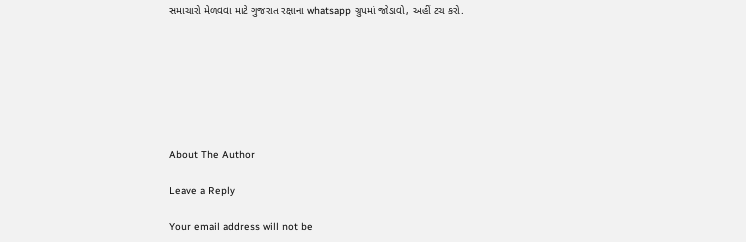સમાચારો મેળવવા માટે ગુજરાત રક્ષાના whatsapp ગ્રુપમાં જોડાવો, અહીં ટચ કરો.







About The Author

Leave a Reply

Your email address will not be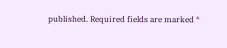published. Required fields are marked *